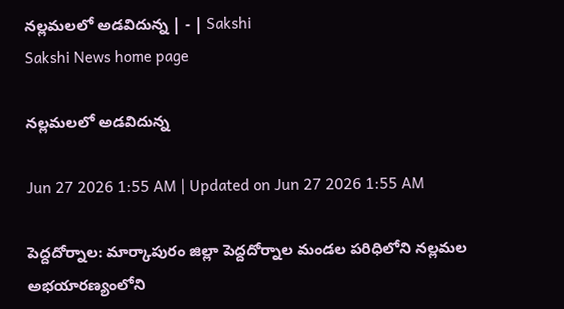నల్లమలలో అడవిదున్న | - | Sakshi
Sakshi News home page

నల్లమలలో అడవిదున్న

Jun 27 2026 1:55 AM | Updated on Jun 27 2026 1:55 AM

పెద్దదోర్నాల: మార్కాపురం జిల్లా పెద్దదోర్నాల మండల పరిధిలోని నల్లమల అభయారణ్యంలోని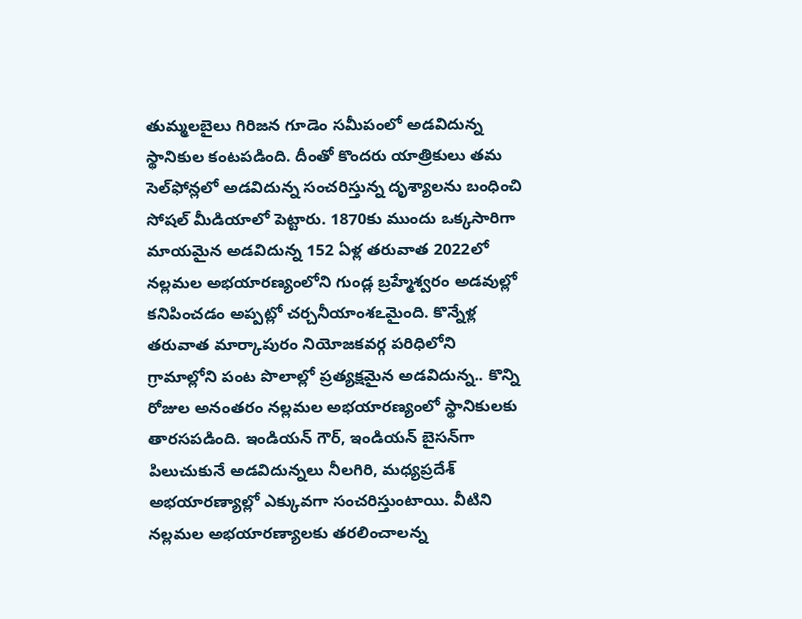తుమ్మలబైలు గిరిజన గూడెం సమీపంలో అడవిదున్న స్థానికుల కంటపడింది. దీంతో కొందరు యాత్రికులు తమ సెల్‌ఫోన్లలో అడవిదున్న సంచరిస్తున్న దృశ్యాలను బంధించి సోషల్‌ మీడియాలో పెట్టారు. 1870కు ముందు ఒక్కసారిగా మాయమైన అడవిదున్న 152 ఏళ్ల తరువాత 2022లో నల్లమల అభయారణ్యంలోని గుండ్ల బ్రహ్మేశ్వరం అడవుల్లో కనిపించడం అప్పట్లో చర్చనీయాంశఽమైంది. కొన్నేళ్ల తరువాత మార్కాపురం నియోజకవర్గ పరిధిలోని గ్రామాల్లోని పంట పొలాల్లో ప్రత్యక్షమైన అడవిదున్న.. కొన్ని రోజుల అనంతరం నల్లమల అభయారణ్యంలో స్థానికులకు తారసపడింది. ఇండియన్‌ గౌర్‌, ఇండియన్‌ బైసన్‌గా పిలుచుకునే అడవిదున్నలు నీలగిరి, మధ్యప్రదేశ్‌ అభయారణ్యాల్లో ఎక్కువగా సంచరిస్తుంటాయి. వీటిని నల్లమల అభయారణ్యాలకు తరలించాలన్న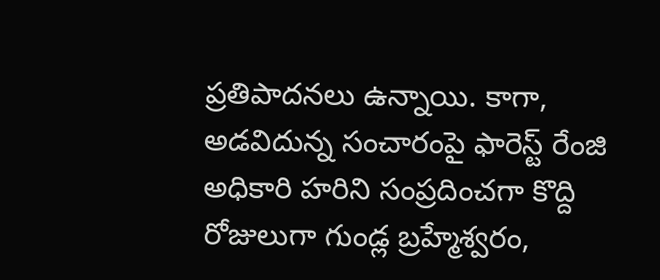ప్రతిపాదనలు ఉన్నాయి. కాగా, అడవిదున్న సంచారంపై ఫారెస్ట్‌ రేంజి అధికారి హరిని సంప్రదించగా కొద్ది రోజులుగా గుండ్ల బ్రహ్మేశ్వరం,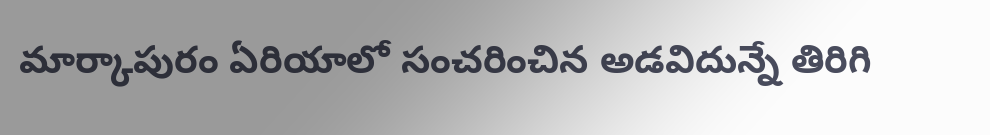మార్కాపురం ఏరియాలో సంచరించిన అడవిదున్నే తిరిగి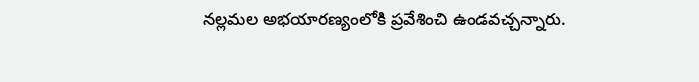నల్లమల అభయారణ్యంలోకి ప్రవేశించి ఉండవచ్చన్నారు.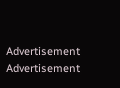Advertisement
Advertisement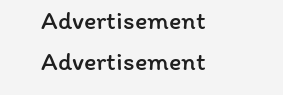Advertisement
Advertisement